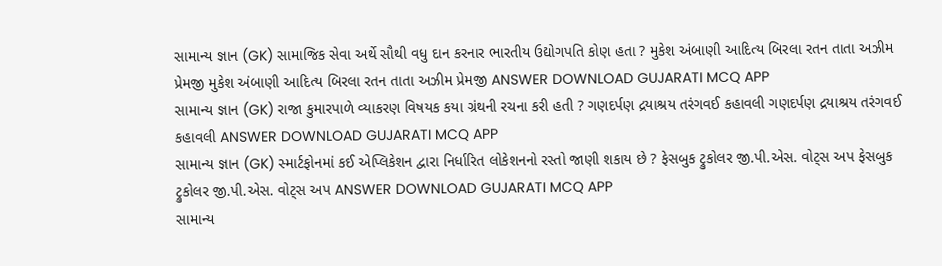સામાન્ય જ્ઞાન (GK) સામાજિક સેવા અર્થે સૌથી વધુ દાન કરનાર ભારતીય ઉદ્યોગપતિ કોણ હતા ? મુકેશ અંબાણી આદિત્ય બિરલા રતન તાતા અઝીમ પ્રેમજી મુકેશ અંબાણી આદિત્ય બિરલા રતન તાતા અઝીમ પ્રેમજી ANSWER DOWNLOAD GUJARATI MCQ APP
સામાન્ય જ્ઞાન (GK) રાજા કુમારપાળે વ્યાકરણ વિષયક કયા ગ્રંથની રચના કરી હતી ? ગણદર્પણ દ્રયાશ્રય તરંગવઈ કહાવલી ગણદર્પણ દ્રયાશ્રય તરંગવઈ કહાવલી ANSWER DOWNLOAD GUJARATI MCQ APP
સામાન્ય જ્ઞાન (GK) સ્માર્ટફોનમાં કઈ એપ્લિકેશન દ્વારા નિર્ધારિત લોકેશનનો રસ્તો જાણી શકાય છે ? ફેસબુક ટ્રુકોલર જી.પી.એસ. વોટ્સ અપ ફેસબુક ટ્રુકોલર જી.પી.એસ. વોટ્સ અપ ANSWER DOWNLOAD GUJARATI MCQ APP
સામાન્ય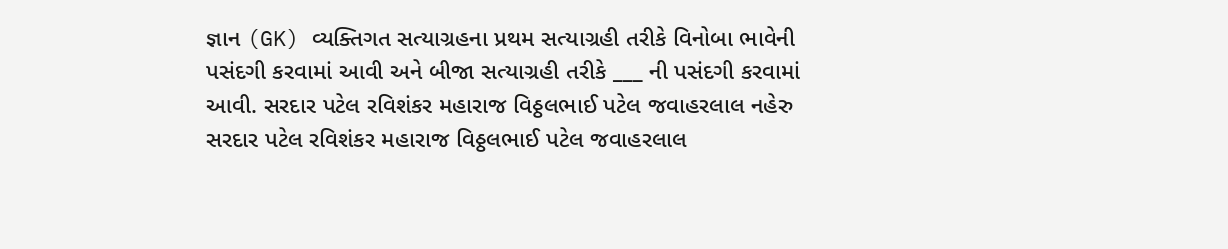જ્ઞાન (GK) વ્યક્તિગત સત્યાગ્રહના પ્રથમ સત્યાગ્રહી તરીકે વિનોબા ભાવેની પસંદગી કરવામાં આવી અને બીજા સત્યાગ્રહી તરીકે ___ ની પસંદગી કરવામાં આવી. સરદાર પટેલ રવિશંકર મહારાજ વિઠ્ઠલભાઈ પટેલ જવાહરલાલ નહેરુ સરદાર પટેલ રવિશંકર મહારાજ વિઠ્ઠલભાઈ પટેલ જવાહરલાલ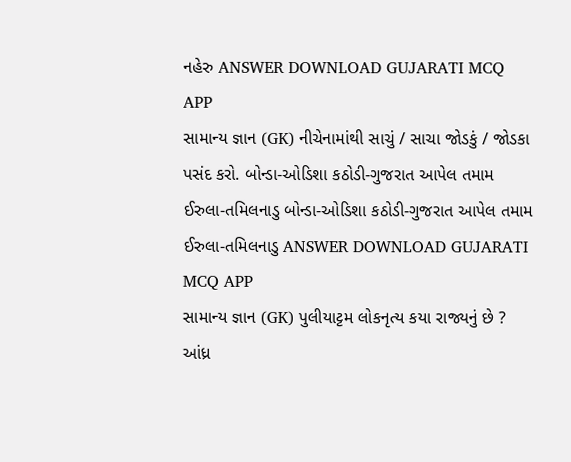નહેરુ ANSWER DOWNLOAD GUJARATI MCQ APP
સામાન્ય જ્ઞાન (GK) નીચેનામાંથી સાચું / સાચા જોડકું / જોડકા પસંદ કરો. બોન્ડા-ઓડિશા કઠોડી-ગુજરાત આપેલ તમામ ઈરુલા-તમિલનાડુ બોન્ડા-ઓડિશા કઠોડી-ગુજરાત આપેલ તમામ ઈરુલા-તમિલનાડુ ANSWER DOWNLOAD GUJARATI MCQ APP
સામાન્ય જ્ઞાન (GK) પુલીયાટ્ટમ લોકનૃત્ય કયા રાજ્યનું છે ? આંધ્ર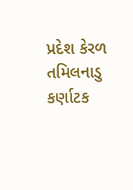પ્રદેશ કેરળ તમિલનાડુ કર્ણાટક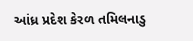આંધ્ર પ્રદેશ કેરળ તમિલનાડુ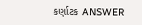કર્ણાટક ANSWER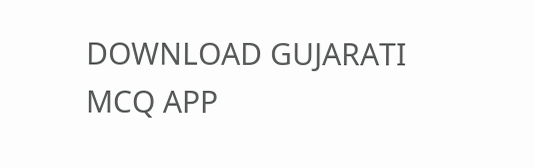DOWNLOAD GUJARATI MCQ APP